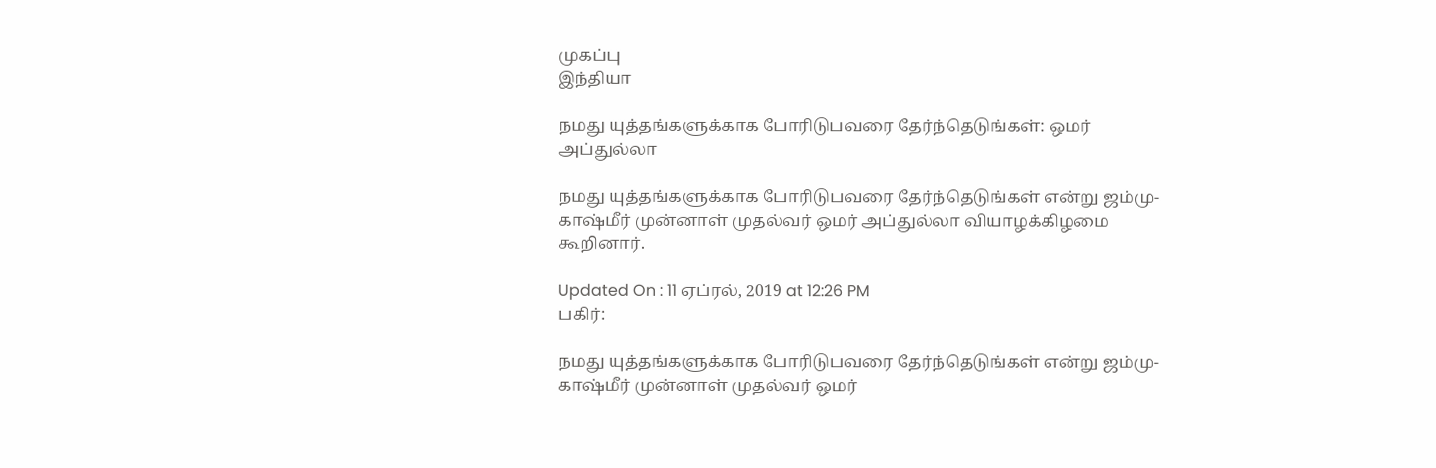முகப்பு
இந்தியா

நமது யுத்தங்களுக்காக போரிடுபவரை தேர்ந்தெடுங்கள்: ஒமர் அப்துல்லா

நமது யுத்தங்களுக்காக போரிடுபவரை தேர்ந்தெடுங்கள் என்று ஜம்மு-காஷ்மீர் முன்னாள் முதல்வர் ஒமர் அப்துல்லா வியாழக்கிழமை கூறினார்.

Updated On : 11 ஏப்ரல், 2019 at 12:26 PM
பகிர்:

நமது யுத்தங்களுக்காக போரிடுபவரை தேர்ந்தெடுங்கள் என்று ஜம்மு-காஷ்மீர் முன்னாள் முதல்வர் ஒமர்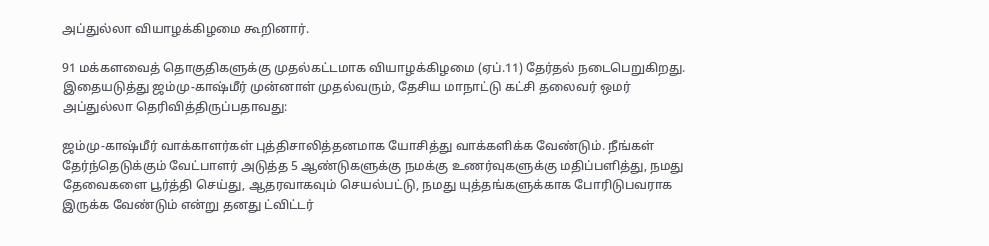அப்துல்லா வியாழக்கிழமை கூறினார்.

91 மக்களவைத் தொகுதிகளுக்கு முதல்கட்டமாக வியாழக்கிழமை (ஏப்.11) தேர்தல் நடைபெறுகிறது. இதையடுத்து ஜம்மு-காஷ்மீர் முன்னாள் முதல்வரும், தேசிய மாநாட்டு கட்சி தலைவர் ஒமர் அப்துல்லா தெரிவித்திருப்பதாவது:

ஜம்மு-காஷ்மீர் வாக்காளர்கள் புத்திசாலித்தனமாக யோசித்து வாக்களிக்க வேண்டும். நீங்கள் தேர்ந்தெடுக்கும் வேட்பாளர் அடுத்த 5 ஆண்டுகளுக்கு நமக்கு உணர்வுகளுக்கு மதிப்பளித்து, நமது தேவைகளை பூர்த்தி செய்து, ஆதரவாகவும் செயல்பட்டு, நமது யுத்தங்களுக்காக போரிடுபவராக இருக்க வேண்டும் என்று தனது ட்விட்டர்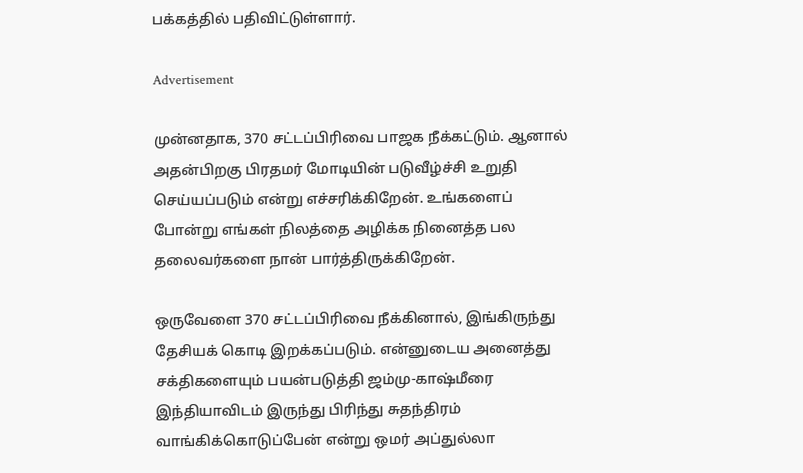பக்கத்தில் பதிவிட்டுள்ளார்.

Advertisement

முன்னதாக, 370 சட்டப்பிரிவை பாஜக நீக்கட்டும். ஆனால் அதன்பிறகு பிரதமர் மோடியின் படுவீழ்ச்சி உறுதி செய்யப்படும் என்று எச்சரிக்கிறேன். உங்களைப் போன்று எங்கள் நிலத்தை அழிக்க நினைத்த பல தலைவர்களை நான் பார்த்திருக்கிறேன்.

ஒருவேளை 370 சட்டப்பிரிவை நீக்கினால், இங்கிருந்து தேசியக் கொடி இறக்கப்படும். என்னுடைய அனைத்து சக்திகளையும் பயன்படுத்தி ஜம்மு-காஷ்மீரை இந்தியாவிடம் இருந்து பிரிந்து சுதந்திரம் வாங்கிக்கொடுப்பேன் என்று ஒமர் அப்துல்லா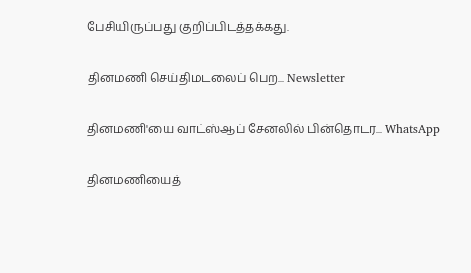பேசியிருப்பது குறிப்பிடத்தக்கது.

தினமணி செய்திமடலைப் பெற... Newsletter

தினமணி'யை வாட்ஸ்ஆப் சேனலில் பின்தொடர... WhatsApp

தினமணியைத்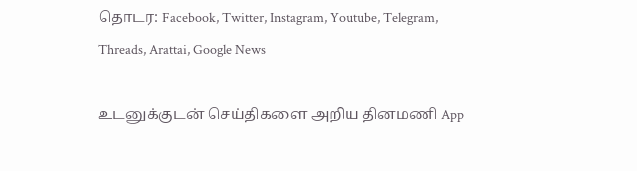தொடர: Facebook, Twitter, Instagram, Youtube, Telegram, Threads, Arattai, Google News

உடனுக்குடன் செய்திகளை அறிய தினமணி App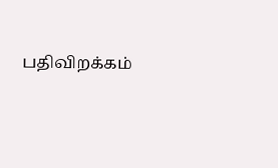பதிவிறக்கம்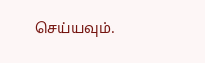செய்யவும்.